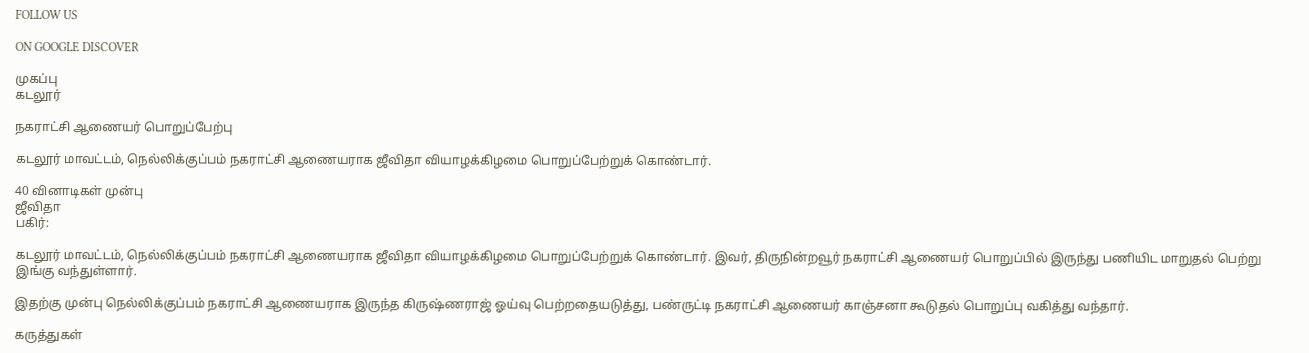FOLLOW US

ON GOOGLE DISCOVER

முகப்பு
கடலூர்

நகராட்சி ஆணையர் பொறுப்பேற்பு

கடலூர் மாவட்டம், நெல்லிக்குப்பம் நகராட்சி ஆணையராக ஜீவிதா வியாழக்கிழமை பொறுப்பேற்றுக் கொண்டார்.

40 வினாடிகள் முன்பு
ஜீவிதா
பகிர்:

கடலூர் மாவட்டம், நெல்லிக்குப்பம் நகராட்சி ஆணையராக ஜீவிதா வியாழக்கிழமை பொறுப்பேற்றுக் கொண்டார். இவர், திருநின்றவூர் நகராட்சி ஆணையர் பொறுப்பில் இருந்து பணியிட மாறுதல் பெற்று இங்கு வந்துள்ளார்.

இதற்கு முன்பு நெல்லிக்குப்பம் நகராட்சி ஆணையராக இருந்த கிருஷ்ணராஜ் ஓய்வு பெற்றதையடுத்து, பண்ருட்டி நகராட்சி ஆணையர் காஞ்சனா கூடுதல் பொறுப்பு வகித்து வந்தார்.

கருத்துகள்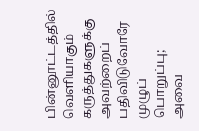பின்னூட்டத்தில் வெளியாகும் கருத்துகளுக்கு அவற்றைப் பதிவிடுவோரே முழுப் பொறுப்பு; அவை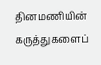தினமணியின் கருத்துகளைப்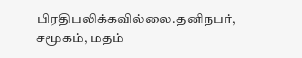பிரதிபலிக்கவில்லை.தனிநபர், சமூகம், மதம்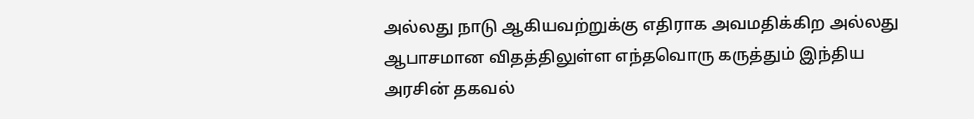அல்லது நாடு ஆகியவற்றுக்கு எதிராக அவமதிக்கிற அல்லது ஆபாசமான விதத்திலுள்ள எந்தவொரு கருத்தும் இந்திய அரசின் தகவல்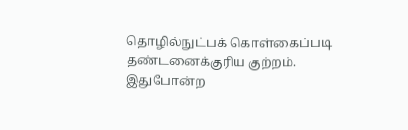தொழில்நுட்பக் கொள்கைப்படி தண்டனைக்குரிய குற்றம். இதுபோன்ற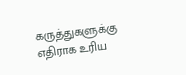கருத்துகளுக்கு எதிராக உரிய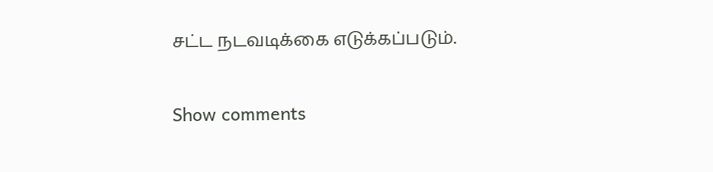சட்ட நடவடிக்கை எடுக்கப்படும்.

Show comments